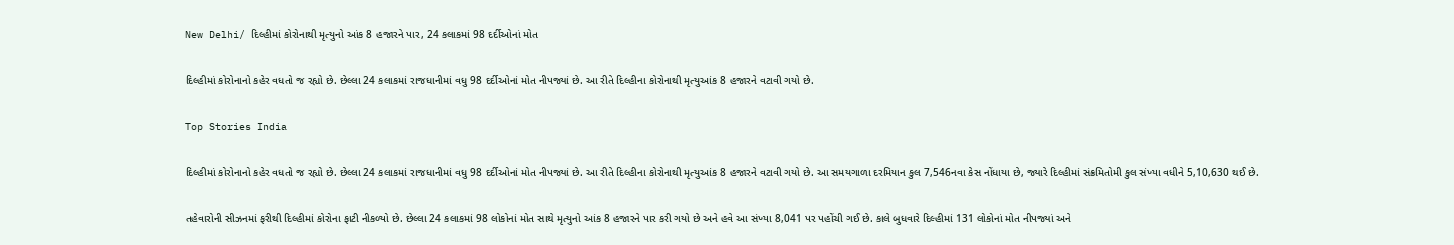New Delhi/ દિલ્હીમાં કોરોનાથી મૃત્યુનો આંક 8 હજારને પાર, 24 કલાકમાં 98 દર્દીઓનાં મોત

દિલ્હીમાં કોરોનાનો કહેર વધતો જ રહ્યો છે. છેલ્લા 24 કલાકમાં રાજધાનીમાં વધુ 98 દર્દીઓનાં મોત નીપજ્યાં છે. આ રીતે દિલ્હીના કોરોનાથી મૃત્યુઆંક 8 હજારને વટાવી ગયો છે.

Top Stories India

દિલ્હીમાં કોરોનાનો કહેર વધતો જ રહ્યો છે. છેલ્લા 24 કલાકમાં રાજધાનીમાં વધુ 98 દર્દીઓનાં મોત નીપજ્યાં છે. આ રીતે દિલ્હીના કોરોનાથી મૃત્યુઆંક 8 હજારને વટાવી ગયો છે. આ સમયગાળા દરમિયાન કુલ 7,546નવા કેસ નોંધાયા છે, જ્યારે દિલ્હીમાં સંક્રમિતોમી કુલ સંખ્યા વધીને 5,10,630 થઈ છે.

તહેવારોની સીઝનમાં ફરીથી દિલ્હીમાં કોરોના ફાટી નીકળ્યો છે. છેલ્લા 24 કલાકમાં 98 લોકોનાં મોત સાથે મૃત્યુનો આંક 8 હજારને પાર કરી ગયો છે અને હવે આ સંખ્યા 8,041 પર પહોંચી ગઈ છે. કાલે બુધવારે દિલ્હીમાં 131 લોકોનાં મોત નીપજ્યાં અને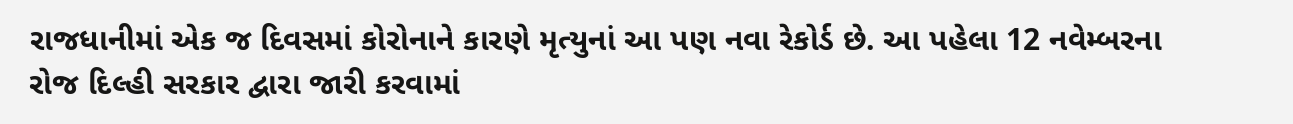રાજધાનીમાં એક જ દિવસમાં કોરોનાને કારણે મૃત્યુનાં આ પણ નવા રેકોર્ડ છે. આ પહેલા 12 નવેમ્બરના રોજ દિલ્હી સરકાર દ્વારા જારી કરવામાં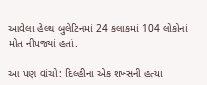આવેલા હેલ્થ બુલેટિનમાં 24 કલાકમાં 104 લોકોનાં મોત નીપજ્યાં હતાં.

આ પણ વાંચો: દિલ્હીના એક શખ્સની હત્યા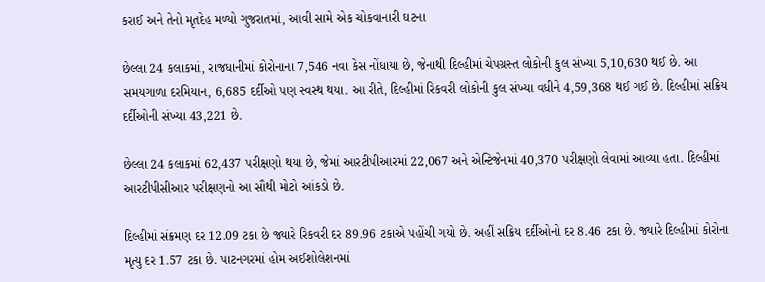કરાઈ અને તેનો મૃતદેહ મળ્યો ગુજરાતમાં, આવી સામે એક ચોકવાનારી ઘટના

છેલ્લા 24 કલાકમાં, રાજધાનીમાં કોરોનાના 7,546 નવા કેસ નોંધાયા છે, જેનાથી દિલ્હીમાં ચેપગ્રસ્ત લોકોની કુલ સંખ્યા 5,10,630 થઈ છે. આ સમયગાળા દરમિયાન, 6,685 દર્દીઓ પણ સ્વસ્થ થયા. આ રીતે, દિલ્હીમાં રિકવરી લોકોની કુલ સંખ્યા વધીને 4,59,368 થઈ ગઈ છે. દિલ્હીમાં સક્રિય દર્દીઓની સંખ્યા 43,221 છે.

છેલ્લા 24 કલાકમાં 62,437 પરીક્ષણો થયા છે, જેમાં આરટીપીઆરમાં 22,067 અને એન્ટિજેનમાં 40,370 પરીક્ષણો લેવામાં આવ્યા હતા. દિલ્હીમાં આરટીપીસીઆર પરીક્ષણનો આ સૌથી મોટો આંકડો છે.

દિલ્હીમાં સંક્રમણ દર 12.09 ટકા છે જ્યારે રિકવરી દર 89.96 ટકાએ પહોંચી ગયો છે. અહીં સક્રિય દર્દીઓનો દર 8.46 ટકા છે. જ્યારે દિલ્હીમાં કોરોના મૃત્યુ દર 1.57 ટકા છે. પાટનગરમાં હોમ અઈશોલેશનમાં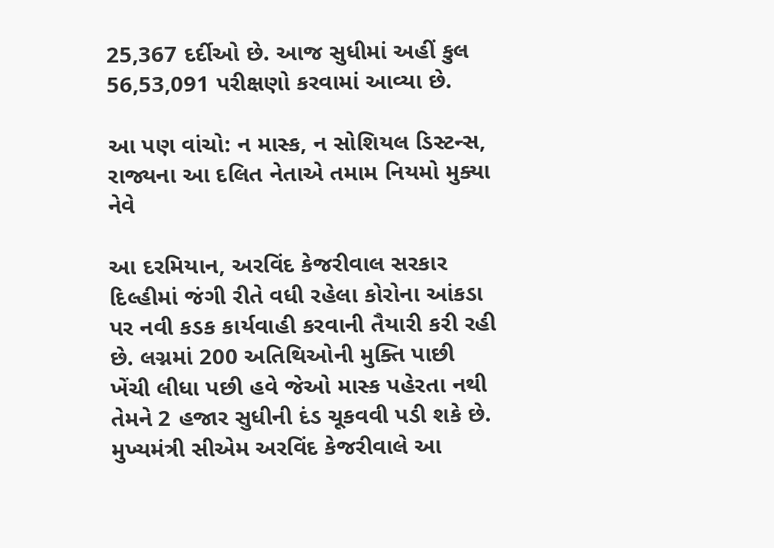25,367 દર્દીઓ છે. આજ સુધીમાં અહીં કુલ 56,53,091 પરીક્ષણો કરવામાં આવ્યા છે.

આ પણ વાંચો: ન માસ્ક, ન સોશિયલ ડિસ્ટન્સ, રાજ્યના આ દલિત નેતાએ તમામ નિયમો મુક્યા નેવે

આ દરમિયાન, અરવિંદ કેજરીવાલ સરકાર દિલ્હીમાં જંગી રીતે વધી રહેલા કોરોના આંકડા પર નવી કડક કાર્યવાહી કરવાની તૈયારી કરી રહી છે. લગ્નમાં 200 અતિથિઓની મુક્તિ પાછી ખેંચી લીધા પછી હવે જેઓ માસ્ક પહેરતા નથી તેમને 2 હજાર સુધીની દંડ ચૂકવવી પડી શકે છે. મુખ્યમંત્રી સીએમ અરવિંદ કેજરીવાલે આ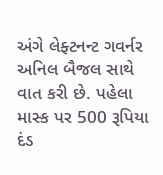અંગે લેફ્ટનન્ટ ગવર્નર અનિલ બૈજલ સાથે વાત કરી છે. પહેલા માસ્ક પર 500 રૂપિયા દંડ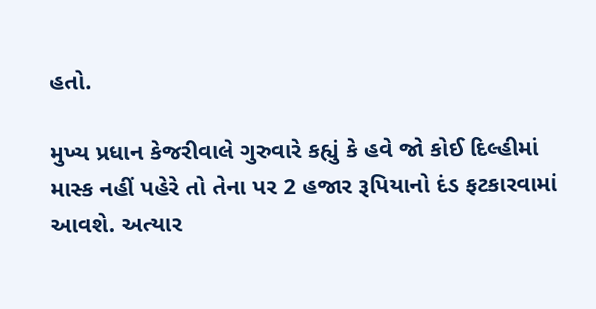હતો.

મુખ્ય પ્રધાન કેજરીવાલે ગુરુવારે કહ્યું કે હવે જો કોઈ દિલ્હીમાં માસ્ક નહીં પહેરે તો તેના પર 2 હજાર રૂપિયાનો દંડ ફટકારવામાં આવશે. અત્યાર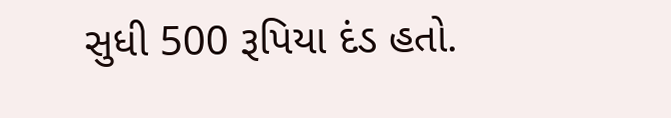સુધી 500 રૂપિયા દંડ હતો.